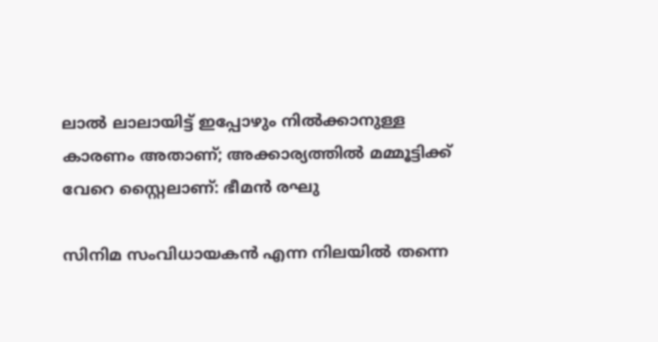ലാൽ ലാലായിട്ട് ഇപ്പോഴും നിൽക്കാനുള്ള കാരണം അതാണ്; അക്കാര്യത്തിൽ മമ്മൂട്ടിക്ക് വേറെ സ്റ്റൈലാണ്: ഭീമൻ രഘു

സിനിമ സംവിധായകൻ എന്ന നിലയിൽ തന്നെ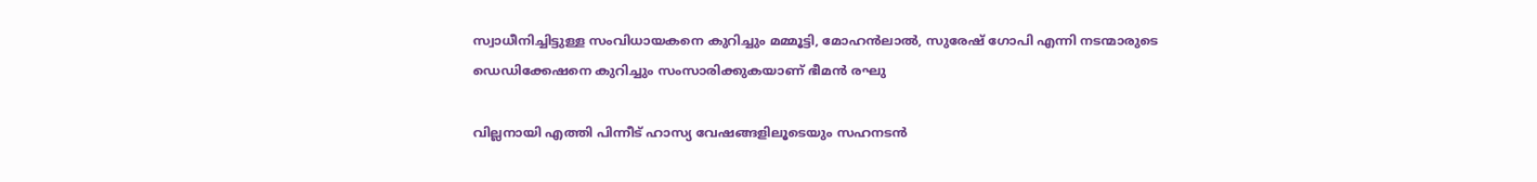സ്വാധീനിച്ചിട്ടുള്ള സംവിധായകനെ കുറിച്ചും മമ്മൂട്ടി, മോഹൻലാൽ, സുരേഷ് ഗോപി എന്നി നടന്മാരുടെ ഡെഡിക്കേഷനെ കുറിച്ചും സംസാരിക്കുകയാണ് ഭീമൻ രഘു

വില്ലനായി എത്തി പിന്നീട് ഹാസ്യ വേഷങ്ങളിലൂടെയും സഹനടൻ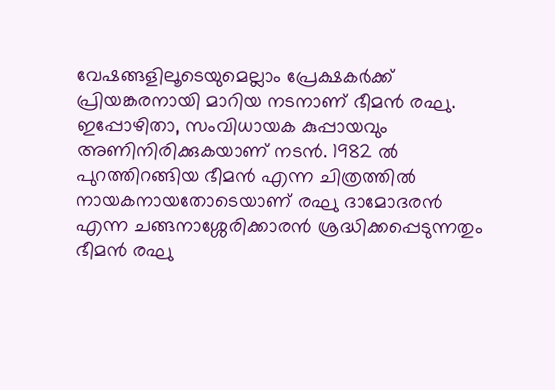വേഷങ്ങളിലൂടെയുമെല്ലാം പ്രേക്ഷകർക്ക് പ്രിയങ്കരനായി മാറിയ നടനാണ് ഭീമൻ രഘു. ഇപ്പോഴിതാ, സംവിധായക കുപ്പായവും അണിനിരിക്കുകയാണ് നടൻ. 1982 ൽ പുറത്തിറങ്ങിയ ഭീമൻ എന്ന ചിത്രത്തിൽ നായകനായതോടെയാണ് രഘു ദാമോദരൻ എന്ന ചങ്ങനാശ്ശേരിക്കാരൻ ശ്രദ്ധിക്കപ്പെടുന്നതും ഭീമൻ രഘു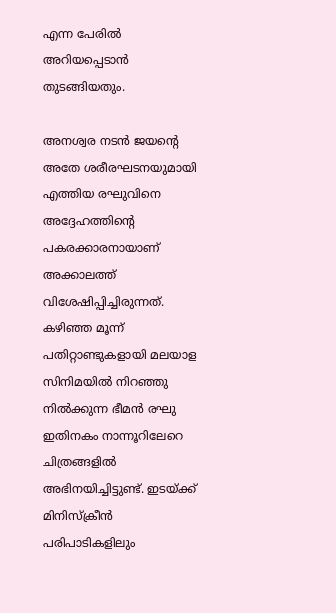എന്ന പേരിൽ അറിയപ്പെടാൻ തുടങ്ങിയതും.

അനശ്വര നടൻ ജയന്റെ അതേ ശരീരഘടനയുമായി എത്തിയ രഘുവിനെ അദ്ദേഹത്തിന്റെ പകരക്കാരനായാണ് അക്കാലത്ത് വിശേഷിപ്പിച്ചിരുന്നത്. കഴിഞ്ഞ മൂന്ന് പതിറ്റാണ്ടുകളായി മലയാള സിനിമയിൽ നിറഞ്ഞു നിൽക്കുന്ന ഭീമൻ രഘു ഇതിനകം നാന്നൂറിലേറെ ചിത്രങ്ങളിൽ അഭിനയിച്ചിട്ടുണ്ട്. ഇടയ്ക്ക് മിനിസ്ക്രീൻ പരിപാടികളിലും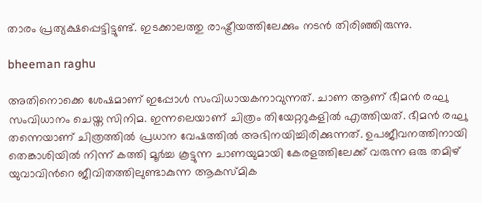താരം പ്രത്യക്ഷപ്പെട്ടിട്ടുണ്ട്. ഇടക്കാലത്തു രാഷ്ട്രീയത്തിലേക്കും നടൻ തിരിഞ്ഞിരുന്നു.

bheeman raghu

അതിനൊക്കെ ശേഷമാണ് ഇപ്പോൾ സംവിധായകനാവുന്നത്. ചാണ ആണ് ഭീമൻ രഘു സംവിധാനം ചെയ്ത സിനിമ. ഇന്നലെയാണ് ചിത്രം തിയേറ്ററുകളിൽ എത്തിയത്. ഭീമൻ രഘു തന്നെയാണ് ചിത്രത്തിൽ പ്രധാന വേഷത്തിൽ അഭിനയിച്ചിരിക്കുന്നത്. ഉപജീവനത്തിനായി തെങ്കാശിയിൽ നിന്ന് കത്തി മൂർച്ച കൂട്ടുന്ന ചാണയുമായി കേരളത്തിലേക്ക് വരുന്ന ഒരു തമിഴ് യുവാവിൻറെ ജീവിതത്തിലുണ്ടാകുന്ന ആകസ്മിക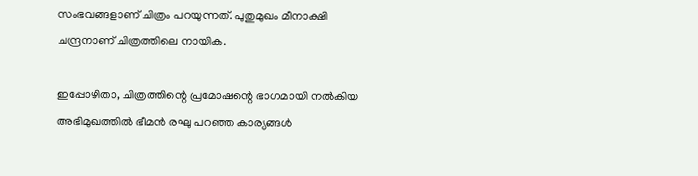സംഭവങ്ങളാണ് ചിത്രം പറയുന്നത്. പുതുമുഖം മീനാക്ഷി ചന്ദ്രനാണ് ചിത്രത്തിലെ നായിക.

ഇപ്പോഴിതാ, ചിത്രത്തിന്റെ പ്രമോഷന്റെ ഭാഗമായി നൽകിയ അഭിമുഖത്തിൽ ഭീമൻ രഘു പറഞ്ഞ കാര്യങ്ങൾ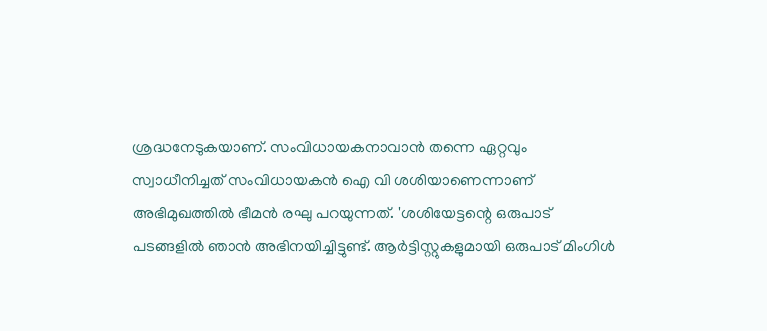ശ്രദ്ധനേടുകയാണ്. സംവിധായകനാവാൻ തന്നെ ഏറ്റവും സ്വാധീനിച്ചത് സംവിധായകൻ ഐ വി ശശിയാണെന്നാണ് അഭിമുഖത്തിൽ ഭീമൻ രഘു പറയുന്നത്. 'ശശിയേട്ടന്റെ ഒരുപാട് പടങ്ങളിൽ ഞാൻ അഭിനയിച്ചിട്ടുണ്ട്. ആർട്ടിസ്റ്റുകളുമായി ഒരുപാട് മിംഗിൾ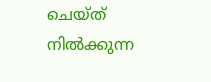ചെയ്ത് നിൽക്കുന്ന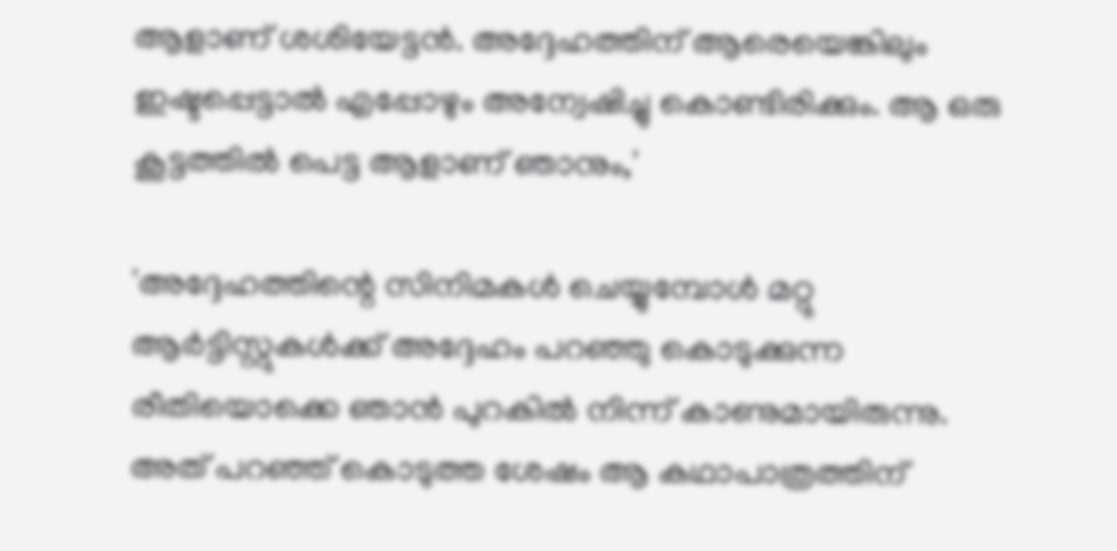ആളാണ് ശശിയേട്ടൻ. അദ്ദേഹത്തിന് ആരെയെങ്കിലും ഇഷ്ടപ്പെട്ടാൽ എപ്പോഴും അന്വേഷിച്ചു കൊണ്ടിരിക്കും. ആ ഒരു കൂട്ടത്തിൽ പെട്ട ആളാണ് ഞാനും,'

'അദ്ദേഹത്തിന്റെ സിനിമകൾ ചെയ്യുമ്പോൾ മറ്റു ആർട്ടിസ്റ്റുകൾക്ക് അദ്ദേഹം പറഞ്ഞു കൊടുക്കുന്ന രീതിയൊക്കെ ഞാൻ പുറകിൽ നിന്ന് കാണുമായിരുന്നു. അത് പറഞ്ഞ് കൊടുത്ത ശേഷം ആ കഥാപാത്രത്തിന്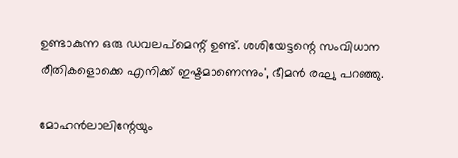ഉണ്ടാകുന്ന ഒരു ഡവലപ്മെന്റ് ഉണ്ട്. ശശിയേട്ടന്റെ സംവിധാന രീതികളൊക്കെ എനിക്ക് ഇഷ്ടമാണെന്നും', ഭീമൻ രഘു പറഞ്ഞു.

മോഹൻലാലിന്റേയും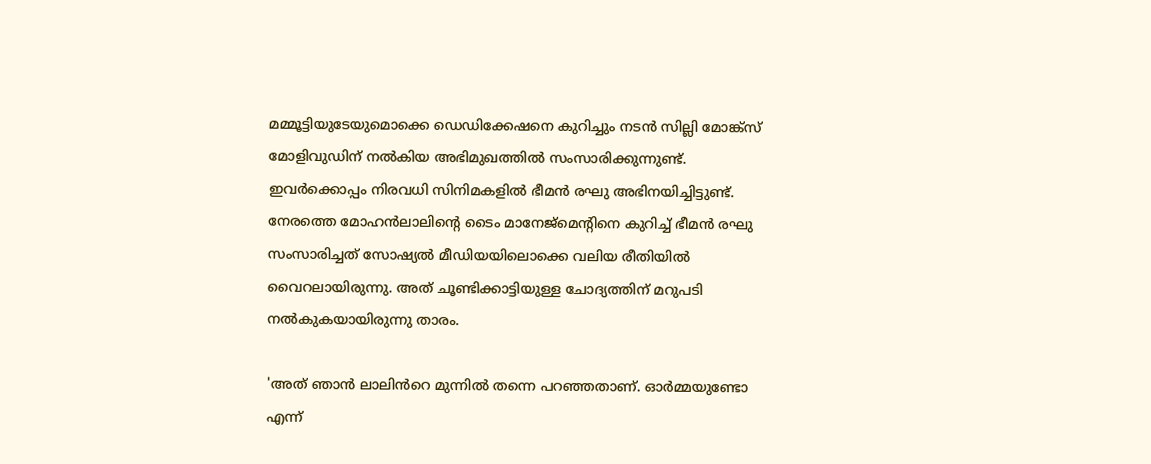മമ്മൂട്ടിയുടേയുമൊക്കെ ഡെഡിക്കേഷനെ കുറിച്ചും നടൻ സില്ലി മോങ്ക്സ് മോളിവുഡിന് നൽകിയ അഭിമുഖത്തിൽ സംസാരിക്കുന്നുണ്ട്. ഇവർക്കൊപ്പം നിരവധി സിനിമകളിൽ ഭീമൻ രഘു അഭിനയിച്ചിട്ടുണ്ട്. നേരത്തെ മോഹൻലാലിന്റെ ടൈം മാനേജ്‌മെന്റിനെ കുറിച്ച് ഭീമൻ രഘു സംസാരിച്ചത് സോഷ്യൽ മീഡിയയിലൊക്കെ വലിയ രീതിയിൽ വൈറലായിരുന്നു. അത് ചൂണ്ടിക്കാട്ടിയുള്ള ചോദ്യത്തിന് മറുപടി നൽകുകയായിരുന്നു താരം.

'അത് ഞാൻ ലാലിൻറെ മുന്നിൽ തന്നെ പറഞ്ഞതാണ്. ഓർമ്മയുണ്ടോ എന്ന്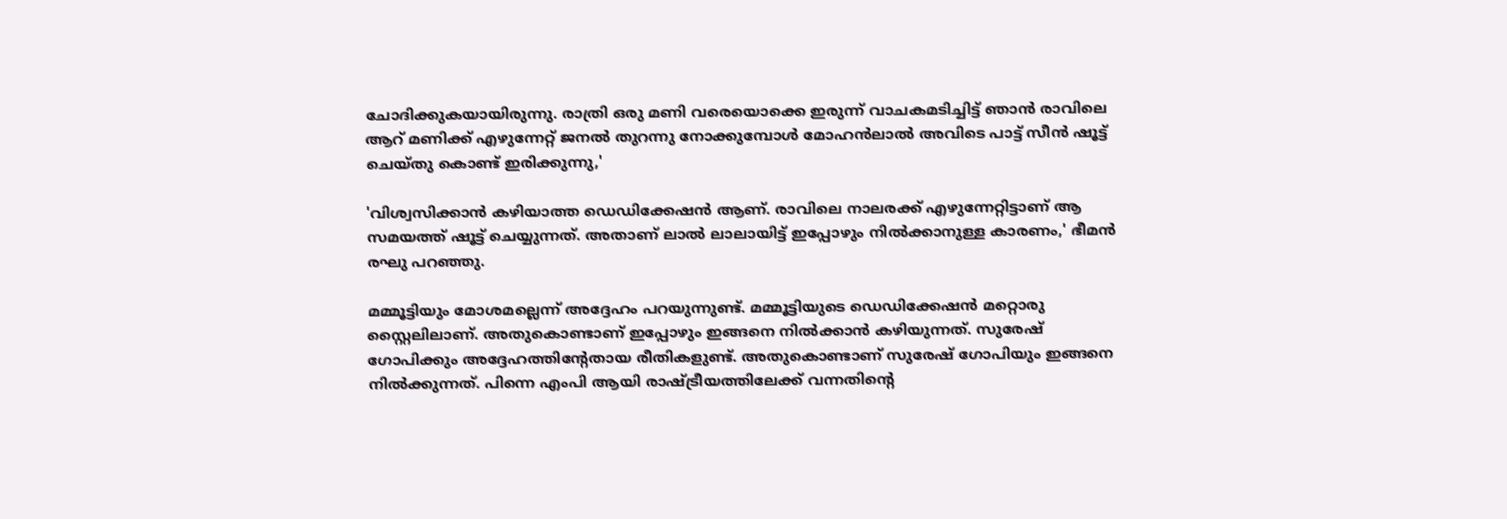ചോദിക്കുകയായിരുന്നു. രാത്രി ഒരു മണി വരെയൊക്കെ ഇരുന്ന് വാചകമടിച്ചിട്ട് ഞാൻ രാവിലെ ആറ് മണിക്ക് എഴുന്നേറ്റ് ജനൽ തുറന്നു നോക്കുമ്പോൾ മോഹൻലാൽ അവിടെ പാട്ട് സീൻ ഷൂട്ട് ചെയ്തു കൊണ്ട് ഇരിക്കുന്നു,'

'വിശ്വസിക്കാൻ കഴിയാത്ത ഡെഡിക്കേഷൻ ആണ്. രാവിലെ നാലരക്ക് എഴുന്നേറ്റിട്ടാണ് ആ സമയത്ത് ഷൂട്ട് ചെയ്യുന്നത്. അതാണ് ലാൽ ലാലായിട്ട് ഇപ്പോഴും നിൽക്കാനുള്ള കാരണം,' ഭീമൻ രഘു പറഞ്ഞു.

മമ്മൂട്ടിയും മോശമല്ലെന്ന് അദ്ദേഹം പറയുന്നുണ്ട്. മമ്മൂട്ടിയുടെ ഡെഡിക്കേഷൻ മറ്റൊരു സ്റ്റൈലിലാണ്. അതുകൊണ്ടാണ് ഇപ്പോഴും ഇങ്ങനെ നിൽക്കാൻ കഴിയുന്നത്. സുരേഷ് ഗോപിക്കും അദ്ദേഹത്തിന്റേതായ രീതികളുണ്ട്. അതുകൊണ്ടാണ് സുരേഷ് ഗോപിയും ഇങ്ങനെ നിൽക്കുന്നത്. പിന്നെ എംപി ആയി രാഷ്ട്രീയത്തിലേക്ക് വന്നതിന്റെ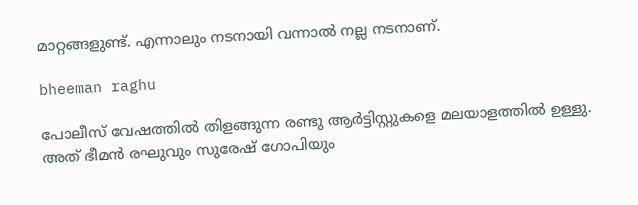മാറ്റങ്ങളുണ്ട്. എന്നാലും നടനായി വന്നാൽ നല്ല നടനാണ്.

bheeman raghu

പോലീസ് വേഷത്തിൽ തിളങ്ങുന്ന രണ്ടു ആർട്ടിസ്റ്റുകളെ മലയാളത്തിൽ ഉള്ളു. അത് ഭീമൻ രഘുവും സുരേഷ് ഗോപിയും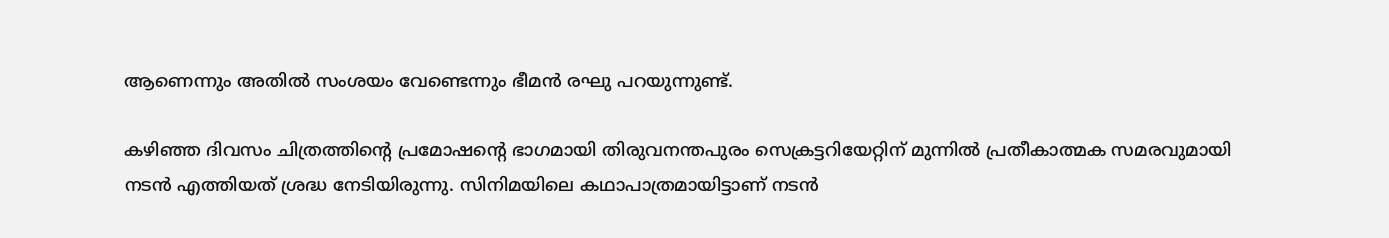ആണെന്നും അതിൽ സംശയം വേണ്ടെന്നും ഭീമൻ രഘു പറയുന്നുണ്ട്.

കഴിഞ്ഞ ദിവസം ചിത്രത്തിന്റെ പ്രമോഷന്റെ ഭാഗമായി തിരുവനന്തപുരം സെക്രട്ടറിയേറ്റിന് മുന്നിൽ പ്രതീകാത്മക സമരവുമായി നടൻ എത്തിയത് ശ്രദ്ധ നേടിയിരുന്നു. സിനിമയിലെ കഥാപാത്രമായിട്ടാണ് നടൻ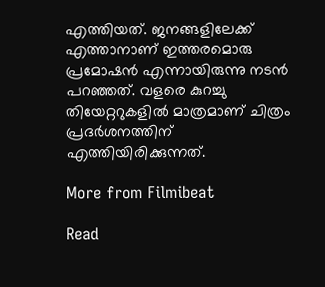എത്തിയത്. ജനങ്ങളിലേക്ക് എത്താനാണ് ഇത്തരമൊരു പ്രമോഷൻ എന്നായിരുന്നു നടൻ പറഞ്ഞത്. വളരെ കുറച്ചു തിയേറ്ററുകളിൽ മാത്രമാണ് ചിത്രം പ്രദർശനത്തിന് എത്തിയിരിക്കുന്നത്.

More from Filmibeat

Read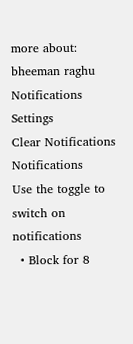more about: bheeman raghu
Notifications
Settings
Clear Notifications
Notifications
Use the toggle to switch on notifications
  • Block for 8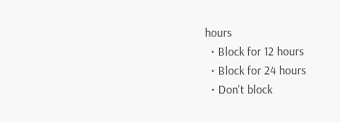hours
  • Block for 12 hours
  • Block for 24 hours
  • Don't block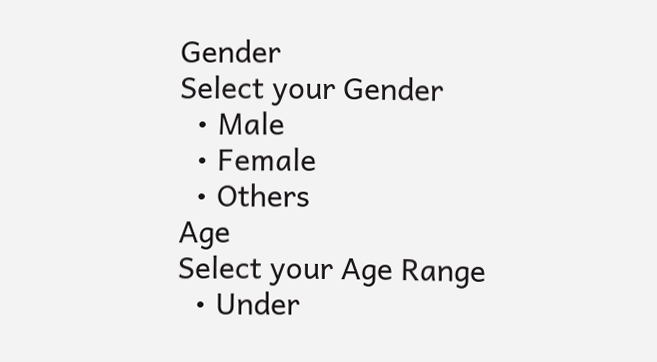Gender
Select your Gender
  • Male
  • Female
  • Others
Age
Select your Age Range
  • Under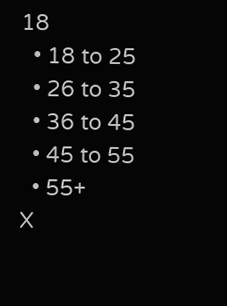18
  • 18 to 25
  • 26 to 35
  • 36 to 45
  • 45 to 55
  • 55+
X